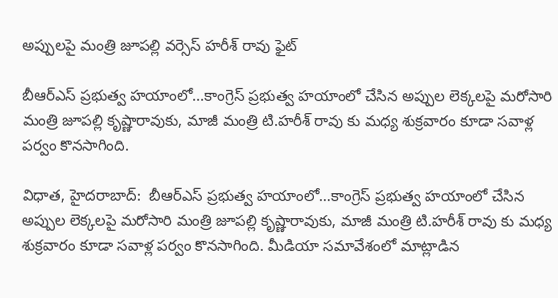అప్పులపై మంత్రి జూపల్లి వర్సెస్ హరీశ్ రావు ఫైట్

బీఆర్ఎస్ ప్రభుత్వ హయాంలో...కాంగ్రెస్ ప్రభుత్వ హయాంలో చేసిన అప్పుల లెక్కలపై మరోసారి మంత్రి జూపల్లి కృష్ణారావుకు, మాజీ మంత్రి టి.హరీశ్ రావు కు మధ్య శుక్రవారం కూడా సవాళ్ల పర్వం కొనసాగింది.

విధాత, హైదరాబాద్:  బీఆర్ఎస్ ప్రభుత్వ హయాంలో…కాంగ్రెస్ ప్రభుత్వ హయాంలో చేసిన అప్పుల లెక్కలపై మరోసారి మంత్రి జూపల్లి కృష్ణారావుకు, మాజీ మంత్రి టి.హరీశ్ రావు కు మధ్య శుక్రవారం కూడా సవాళ్ల పర్వం కొనసాగింది. మీడియా సమావేశంలో మాట్లాడిన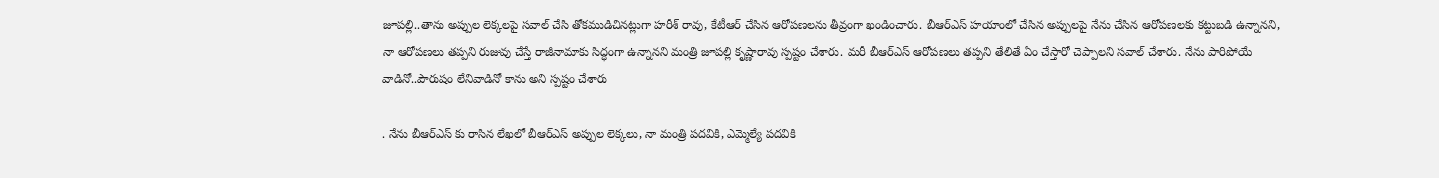జూపల్లి..తాను అప్పుల లెక్కలపై సవాల్ చేసి తోకముడిచినట్లుగా హరీశ్ రావు, కేటీఆర్ చేసిన ఆరోపణలను తీవ్రంగా ఖండించారు. బీఆర్ఎస్ హయాంలో చేసిన అప్పులపై నేను చేసిన ఆరోపణలకు కట్టుబడి ఉన్నానని, నా ఆరోపణలు తప్పని రుజువు చేస్తే రాజీనామాకు సిద్ధంగా ఉన్నానని మంత్రి జూపల్లి కృష్ణారావు స్పష్టం చేశారు. మరీ బీఆర్‌ఎస్ ఆరోపణలు తప్పని తేలితే ఏం చేస్తారో చెప్పాలని సవాల్ చేశారు. నేను పారిపోయే వాడినో..పౌరుషం లేనివాడినో కాను అని స్పష్టం చేశారు

. నేను బీఆర్ఎస్ కు రాసిన లేఖలో బీఆర్ఎస్ అప్పుల లెక్కలు, నా మంత్రి పదవికి, ఎమ్మెల్యే పదవికి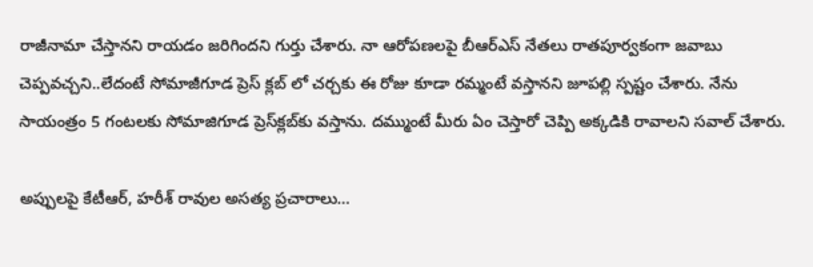రాజీనామా చేస్తానని రాయడం జరిగిందని గుర్తు చేశారు. నా ఆరోపణలపై బీఆర్ఎస్ నేతలు రాతపూర్వకంగా జవాబు చెప్పవచ్చని..లేదంటే సోమాజీగూడ ప్రెస్ క్లబ్ లో చర్చకు ఈ రోజు కూడా రమ్మంటే వస్తానని జూపల్లి స్పష్టం చేశారు. నేను సాయంత్రం 5 గంటలకు సోమాజిగూడ ప్రెస్‌క్లబ్‌కు వస్తాను. దమ్ముంటే మీరు ఏం చెస్తారో చెప్పి అక్కడికి రావాలని సవాల్ చేశారు.

అప్పులపై కేటీఆర్, హరీశ్ రావుల అసత్య ప్రచారాలు…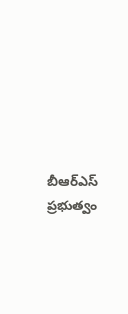బీఆర్ఎస్ ప్రభుత్వం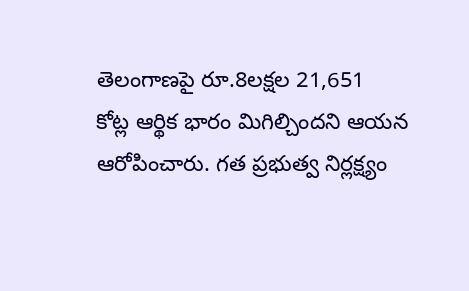తెలంగాణపై రూ.8లక్షల 21,651  కోట్ల ఆర్థిక భారం మిగిల్చిందని ఆయన ఆరోపించారు. గత ప్రభుత్వ నిర్లక్ష్యం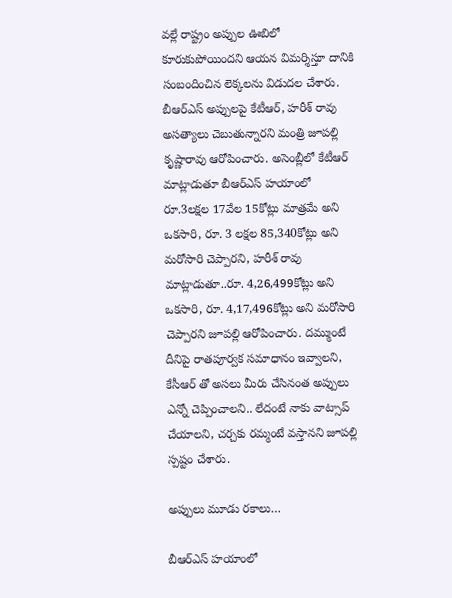వల్లే రాష్ట్రం అప్పుల ఊబిలో కూరుకుపోయిందని ఆయన విమర్శిస్తూ దానికి సంబందించిన లెక్కలను విడుదల చేశారు. బీఆర్‌ఎస్‌ అప్పులపై కేటీఆర్‌, హరీశ్ రావు అసత్యాలు చెబుతున్నారని మంత్రి జూపల్లి కృష్ణారావు ఆరోపించారు. అసెంబ్లీలో కేటీఆర్ మాట్లాడుతూ బీఆర్ఎస్ హయాంలో రూ.3లక్షల 17వేల 15కోట్లు మాత్రమే అని ఒకసారి, రూ. 3 లక్షల 85,340కోట్లు అని మరోసారి చెప్పారని, హరీశ్ రావు మాట్లాడుతూ..రూ. 4,26,499కోట్లు అని ఒకసారి, రూ. 4,17,496కోట్లు అని మరోసారి చెప్పారని జూపల్లి ఆరోపించారు. దమ్ముంటే దీనిపై రాతపూర్వక సమాధానం ఇవ్వాలని, కేసీఆర్ తో అసలు మీరు చేసినంత అప్పులు ఎన్నో చెప్పించాలని.. లేదంటే నాకు వాట్సాప్ చేయాలని, చర్చకు రమ్మంటే వస్తానని జూపల్లి స్పష్టం చేశారు.

అప్పులు మూడు ర‌కాలు…

బీఆర్ఎస్ హ‌యాంలో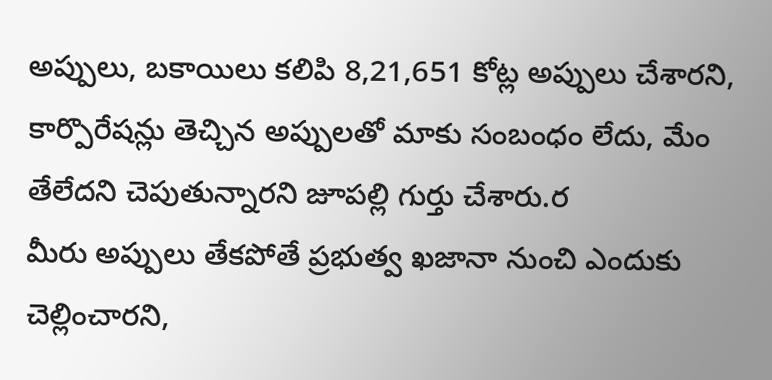అప్పులు, బ‌కాయిలు క‌లిపి 8,21,651 కోట్ల అప్పులు చేశారని, కార్పొరేష‌న్లు తెచ్చిన అప్పులతో మాకు సంబంధం లేదు, మేం తేలేద‌ని చెపుతున్నారని జూపల్లి గుర్తు చేశారు.ర
మీరు అప్పులు తేక‌పోతే ప్ర‌భుత్వ ఖ‌జానా నుంచి ఎందుకు చెల్లించారని,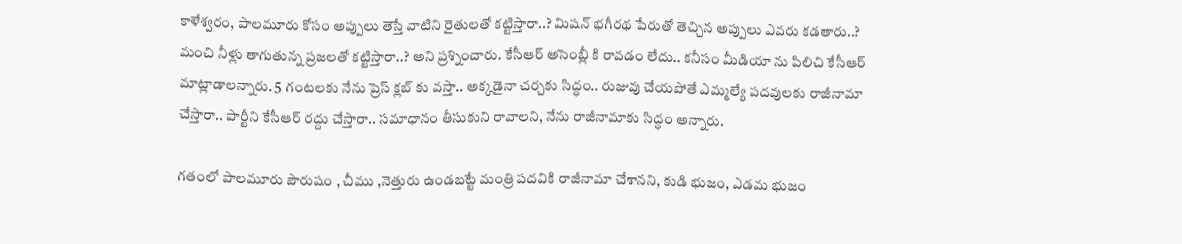కాళేశ్వ‌రం, పాల‌మూరు కోసం అప్పులు తెస్తే వాటిని రైతుల‌తో క‌ట్టిస్తారా..? మిష‌న్ భ‌గీర‌థ పేరుతో తెచ్చిన అప్పులు ఎవ‌రు క‌డ‌తారు..? మంచి నీళ్లు తాగుతున్న ప్ర‌జ‌ల‌తో క‌ట్టిస్తారా..? అని ప్రశ్నించారు. కేసీఆర్ అసెంబ్లీ కి రావ‌డం లేదు.. క‌నీసం మీడియా ను పిలిచి కేసీఆర్ మాట్లాడాలన్నారు. 5 గంట‌ల‌కు నేను ప్రెస్ క్ల‌బ్ కు వ‌స్తా.. అక్క‌డైనా చ‌ర్చ‌కు సిద్ధం.. రుజువు చేయ‌పోతే ఎమ్మ‌ల్యే ప‌ద‌వుల‌కు రాజీనామా చేస్తారా.. పార్టీని కేసీఆర్ ర‌ద్దు చేస్తారా.. స‌మాధానం తీసుకుని రావాలని, నేను రాజీనామాకు సిద్ధం అన్నారు.

గతంలో పాల‌మూరు పౌరుషం , చీము ,నెత్తురు ఉండ‌బ‌ట్టే మంత్రి ప‌ద‌వికి రాజీనామా చేశానని, కుడి భుజం, ఎడ‌మ భుజం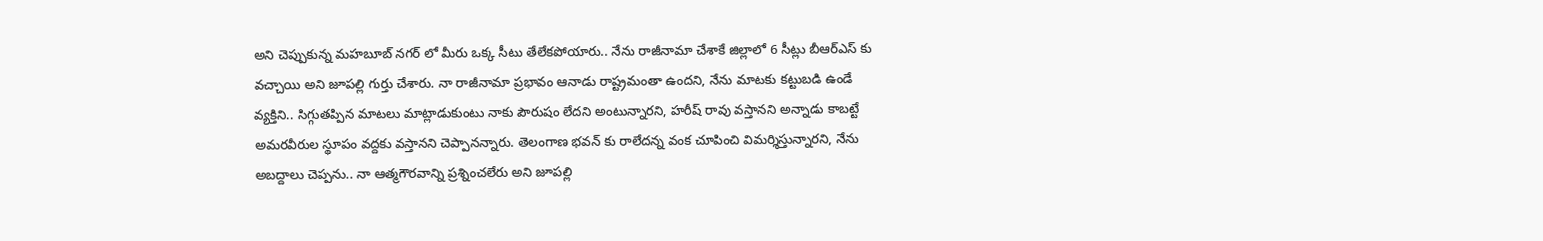అని చెప్పుకున్న మ‌హ‌బూబ్ న‌గ‌ర్ లో మీరు ఒక్క సీటు తేలేక‌పోయారు.. నేను రాజీనామా చేశాకే జిల్లాలో 6 సీట్లు బీఆర్ఎస్ కు వ‌చ్చాయి అని జూపల్లి గుర్తు చేశారు. నా రాజీనామా ప్ర‌భావం ఆనాడు రాష్ట్రమంతా ఉందని, నేను మాట‌కు క‌ట్టుబ‌డి ఉండే వ్య‌క్తిని.. సిగ్గుత‌ప్పిన మాటలు మాట్లాడుకుంటు నాకు పౌరుషం లేద‌ని అంటున్నారని, హ‌రీష్ రావు వ‌స్తాన‌ని అన్నాడు కాబ‌ట్టే అమ‌ర‌వీరుల స్థూపం వ‌ద్ద‌కు వ‌స్తాన‌ని చెప్పానన్నారు. తెలంగాణ భ‌వ‌న్ కు రాలేద‌న్న వంక చూపించి విమ‌ర్శిస్తున్నారని, నేను అబ‌ద్దాలు చెప్ప‌ను.. నా ఆత్మ‌గౌర‌వాన్ని ప్ర‌శ్నించ‌లేరు అని జూపల్లి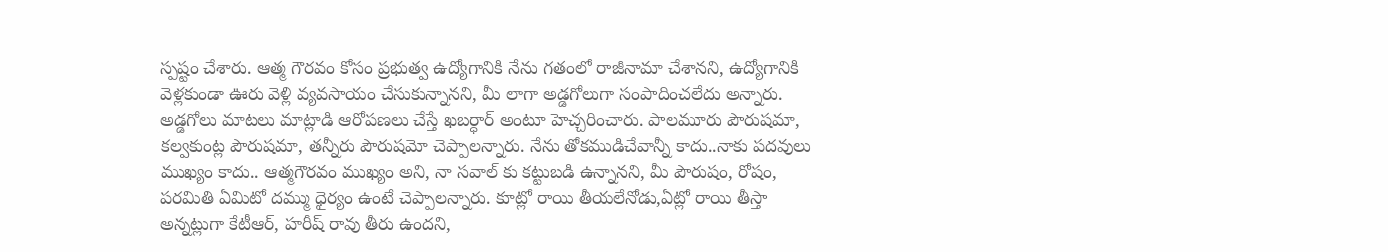స్పష్టం చేశారు. ఆత్మ గౌర‌వం కోసం ప్ర‌భుత్వ ఉద్యోగానికి నేను గ‌తంలో రాజీనామా చేశానని, ఉద్యోగానికి వెళ్ల‌కుండా ఊరు వెళ్లి వ్య‌వ‌సాయం చేసుకున్నానని, మీ లాగా అడ్డ‌గోలుగా సంపాదించ‌లేదు అన్నారు. అడ్డ‌గోలు మాటలు మాట్లాడి ఆరోప‌ణ‌లు చేస్తే ఖబర్ధార్ అంటూ హెచ్చరించారు. పాల‌మూరు పౌరుష‌మా, క‌ల్వ‌కుంట్ల పౌరుష‌మా, త‌న్నీరు పౌరుష‌మో చెప్పాలన్నారు. నేను తోక‌ముడిచేవాన్నీ కాదు..నాకు ప‌ద‌వులు ముఖ్యం కాదు.. ఆత్మ‌గౌర‌వం ముఖ్యం అని, నా స‌వాల్ కు క‌ట్టుబ‌డి ఉన్నానని, మీ పౌరుషం, రోషం, ప‌ర‌మితి ఏమిటో ద‌మ్ము ధైర్యం ఉంటే చెప్పాలన్నారు. కూట్లో రాయి తీయలేనోడు,ఏట్లో రాయి తీస్తా అన్నట్లుగా కేటీఆర్, హరీష్ రావు తీరు ఉందని,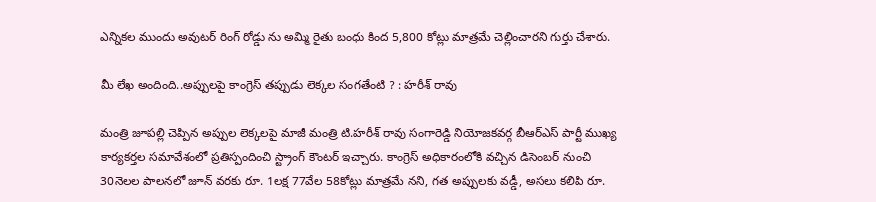ఎన్నికల ముందు అవుటర్ రింగ్ రోడ్డు ను అమ్మి రైతు బంధు కింద 5,800 కోట్లు మాత్రమే చెల్లించారని గుర్తు చేశారు.

మీ లేఖ అందింది..అప్పులపై కాంగ్రెస్ తప్పుడు లెక్కల సంగతేంటి ? : హరీశ్ రావు

మంత్రి జూపల్లి చెప్పిన అప్పుల లెక్కలపై మాజీ మంత్రి టి.హరీశ్ రావు సంగారెడ్డి నియోజకవర్గ బీఆర్ఎస్ పార్టీ ముఖ్య కార్యకర్తల సమావేశంలో ప్రతిస్పందించి స్ట్రాంగ్ కౌంటర్ ఇచ్చారు. కాంగ్రెస్ అధికారంలోకి వచ్చిన డిసెంబర్ నుంచి 30నెలల పాలనలో జూన్ వరకు రూ. 1లక్ష 77వేల 58కోట్లు మాత్రమే నని, గత అప్పులకు వడ్డీ, అసలు కలిపి రూ.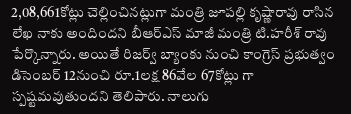2,08,661కోట్లు చెల్లించినట్లుగా మంత్రి జూపల్లి కృష్ణారావు రాసిన లేఖ నాకు అందిందని బీఆర్ఎస్ మాజీ మంత్రి టి.హరీశ్ రావు పేర్కొన్నారు. అయితే రిజర్వ్ బ్యాంకు నుంచి కాంగ్రెస్ ప్రభుత్వం డిసెంబర్ 12నుంచి రూ.1లక్ష 86వేల 67కోట్లు గా స్పష్టమవుతుందని తెలిపారు. నాలుగు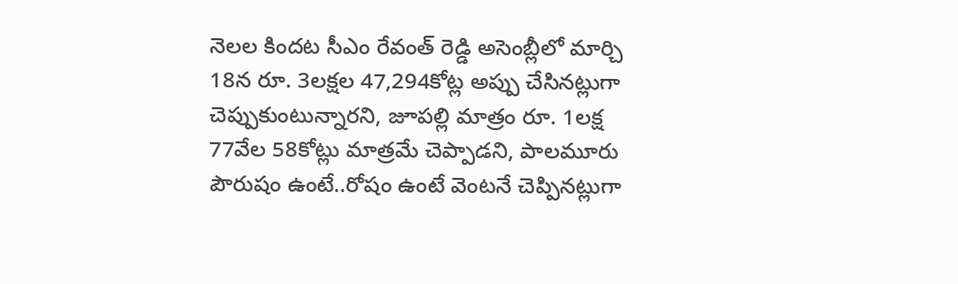నెలల కిందట సీఎం రేవంత్ రెడ్డి అసెంబ్లీలో మార్చి 18న రూ. 3లక్షల 47,294కోట్ల అప్పు చేసినట్లుగా చెప్పుకుంటున్నారని, జూపల్లి మాత్రం రూ. 1లక్ష 77వేల 58కోట్లు మాత్రమే చెప్పాడని, పాలమూరు పౌరుషం ఉంటే..రోషం ఉంటే వెంటనే చెప్పినట్లుగా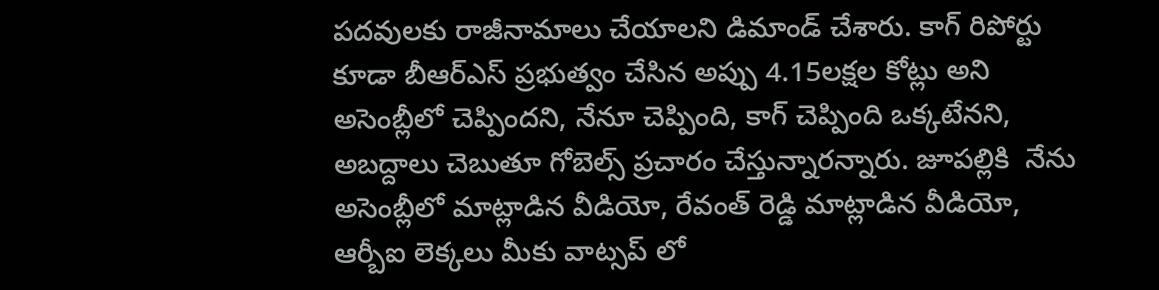పదవులకు రాజీనామాలు చేయాలని డిమాండ్ చేశారు. కాగ్ రిపోర్టు కూడా బీఆర్ఎస్ ప్రభుత్వం చేసిన అప్పు 4.15లక్షల కోట్లు అని అసెంబ్లీలో చెప్పిందని, నేనూ చెప్పింది, కాగ్ చెప్పింది ఒక్కటేనని, అబద్దాలు చెబుతూ గోబెల్స్ ప్రచారం చేస్తున్నారన్నారు. జూపల్లికి  నేను అసెంబ్లీలో మాట్లాడిన వీడియో, రేవంత్ రెడ్డి మాట్లాడిన వీడియో, ఆర్బీఐ లెక్కలు మీకు వాట్సప్ లో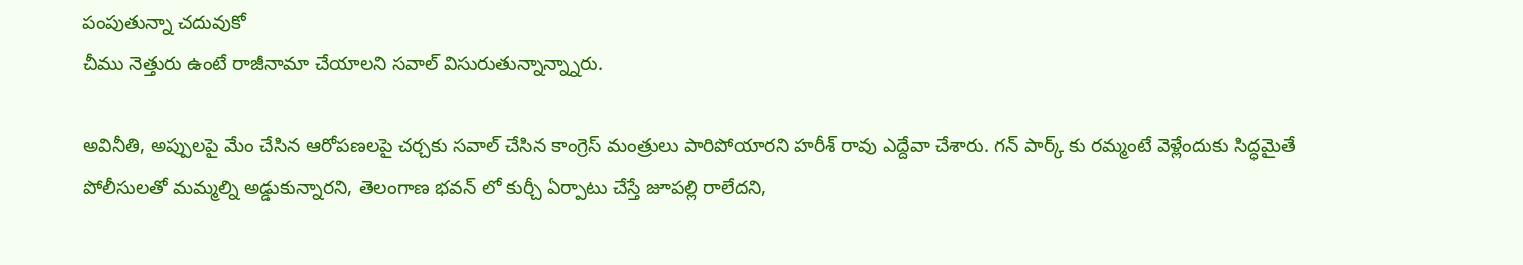పంపుతున్నా చదువుకో
చీము నెత్తురు ఉంటే రాజీనామా చేయాలని సవాల్ విసురుతున్నాన్న్నారు.

అవినీతి, అప్పులపై మేం చేసిన ఆరోపణలపై చర్చకు సవాల్ చేసిన కాంగ్రెస్ మంత్రులు పారిపోయారని హరీశ్ రావు ఎద్దేవా చేశారు. గన్ పార్క్ కు రమ్మంటే వెళ్లేందుకు సిద్ధమైతే పోలీసులతో మమ్మల్ని అడ్డుకున్నారని, తెలంగాణ భవన్ లో కుర్చీ ఏర్పాటు చేస్తే జూపల్లి రాలేదని,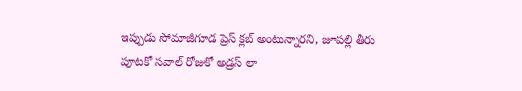ఇప్పుడు సోమాజీగూడ ప్రెస్ క్లబ్ అంటున్నారని, జూపల్లి తీరు పూటకో సవాల్ రోజుకో అడ్రస్ లా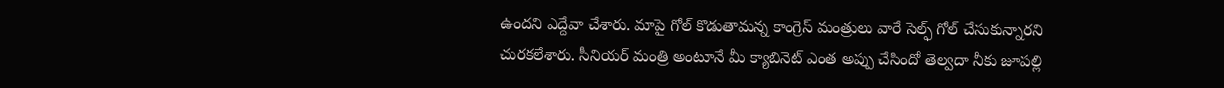ఉందని ఎద్దేవా చేశారు. మాపై గోల్ కొడుతామన్న కాంగ్రెస్ మంత్రులు వారే సెల్ఫ్ గోల్ చేసుకున్నారని చురకలేశారు. సీనియర్ మంత్రి అంటూనే మీ క్యాబినెట్ ఎంత అప్పు చేసిందో తెల్వదా నీకు జూపల్లి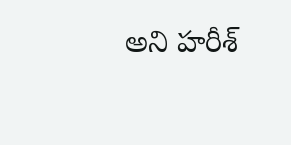అని హరీశ్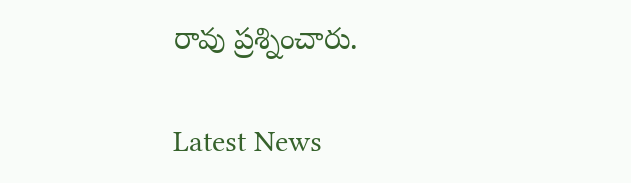రావు ప్రశ్నించారు.

Latest News